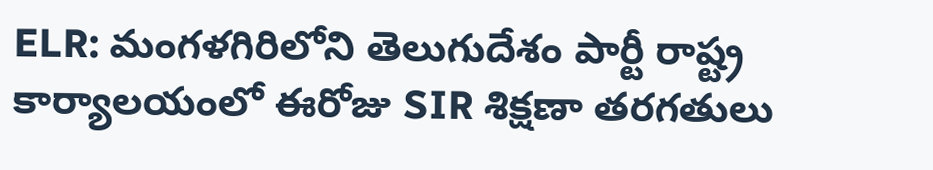ELR: మంగళగిరిలోని తెలుగుదేశం పార్టీ రాష్ట్ర కార్యాలయంలో ఈరోజు SIR శిక్షణా తరగతులు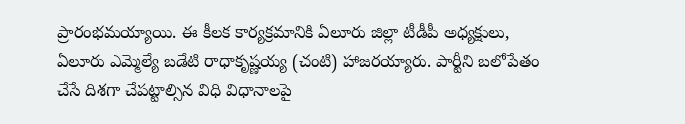ప్రారంభమయ్యాయి. ఈ కీలక కార్యక్రమానికి ఏలూరు జిల్లా టీడీపీ అధ్యక్షులు, ఏలూరు ఎమ్మెల్యే బడేటి రాధాకృష్ణయ్య (చంటి) హాజరయ్యారు. పార్టీని బలోపేతం చేసే దిశగా చేపట్టాల్సిన విధి విధానాలపై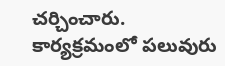చర్చించారు. కార్యక్రమంలో పలువురు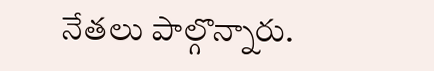నేతలు పాల్గొన్నారు.